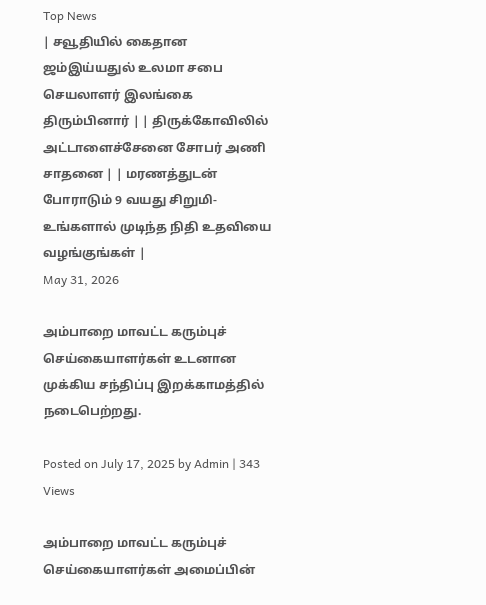Top News
| சவூதியில் கைதான ஜம்இய்யதுல் உலமா சபை செயலாளர் இலங்கை திரும்பினார் | | திருக்கோவிலில் அட்டாளைச்சேனை சோபர் அணி சாதனை | | மரணத்துடன் போராடும் 9 வயது சிறுமி- உங்களால் முடிந்த நிதி உதவியை வழங்குங்கள் |
May 31, 2026

அம்பாறை மாவட்ட கரும்புச் செய்கையாளர்கள் உடனான முக்கிய சந்திப்பு இறக்காமத்தில் நடைபெற்றது.

Posted on July 17, 2025 by Admin | 343 Views

அம்பாறை மாவட்ட கரும்புச் செய்கையாளர்கள் அமைப்பின்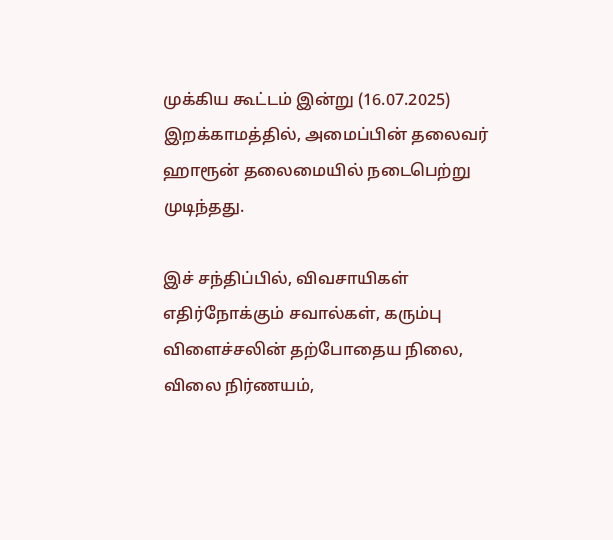முக்கிய கூட்டம் இன்று (16.07.2025) இறக்காமத்தில், அமைப்பின் தலைவர் ஹாரூன் தலைமையில் நடைபெற்று முடிந்தது.

இச் சந்திப்பில், விவசாயிகள் எதிர்நோக்கும் சவால்கள், கரும்பு விளைச்சலின் தற்போதைய நிலை, விலை நிர்ணயம்,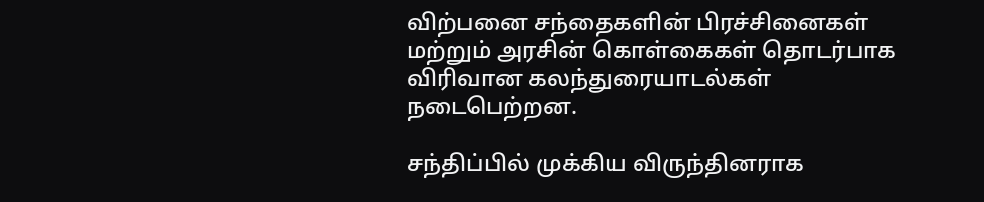விற்பனை சந்தைகளின் பிரச்சினைகள் மற்றும் அரசின் கொள்கைகள் தொடர்பாக விரிவான கலந்துரையாடல்கள் நடைபெற்றன.

சந்திப்பில் முக்கிய விருந்தினராக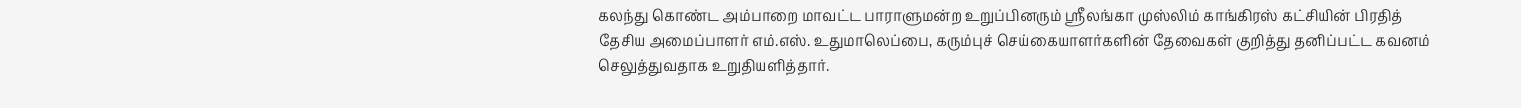கலந்து கொண்ட அம்பாறை மாவட்ட பாராளுமன்ற உறுப்பினரும் ஸ்ரீலங்கா முஸ்லிம் காங்கிரஸ் கட்சியின் பிரதித் தேசிய அமைப்பாளர் எம்.எஸ். உதுமாலெப்பை, கரும்புச் செய்கையாளர்களின் தேவைகள் குறித்து தனிப்பட்ட கவனம் செலுத்துவதாக உறுதியளித்தார்.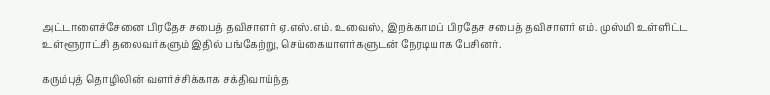அட்டாளைச்சேனை பிரதேச சபைத் தவிசாளர் ஏ.எஸ்.எம். உவைஸ், இறக்காமப் பிரதேச சபைத் தவிசாளர் எம். முஸ்மி உள்ளிட்ட உள்ளூராட்சி தலைவர்களும் இதில் பங்கேற்று, செய்கையாளர்களுடன் நேரடியாக பேசினர்.

கரும்புத் தொழிலின் வளர்ச்சிக்காக சக்திவாய்ந்த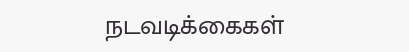நடவடிக்கைகள்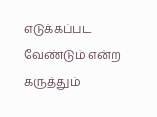எடுக்கப்பட வேண்டும் என்ற கருத்தும்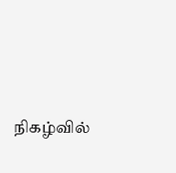நிகழ்வில்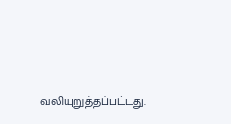வலியுறுத்தப்பட்டது.